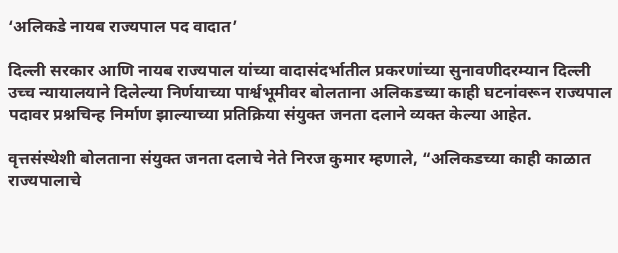‘अलिकडे नायब राज्यपाल पद वादात’

दिल्ली सरकार आणि नायब राज्यपाल यांच्या वादासंदर्भातील प्रकरणांच्या सुनावणीदरम्यान दिल्ली उच्च न्यायालयाने दिलेल्या निर्णयाच्या पार्श्वभूमीवर बोलताना अलिकडच्या काही घटनांवरून राज्यपाल पदावर प्रश्नचिन्ह निर्माण झाल्याच्या प्रतिक्रिया संयुक्त जनता दलाने व्यक्त केल्या आहेत.

वृत्तसंस्थेशी बोलताना संयुक्‍त जनता दलाचे नेते निरज कुमार म्हणाले, “अलिकडच्या काही काळात राज्यपालाचे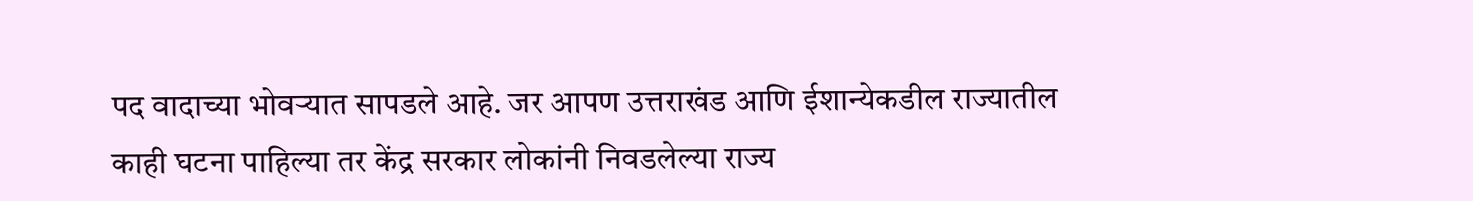पद वादाच्या भोवऱ्यात सापडले आहे. जर आपण उत्तराखंड आणि ईशान्येकडील राज्यातील काही घटना पाहिल्या तर केंद्र सरकार लोकांनी निवडलेल्या राज्य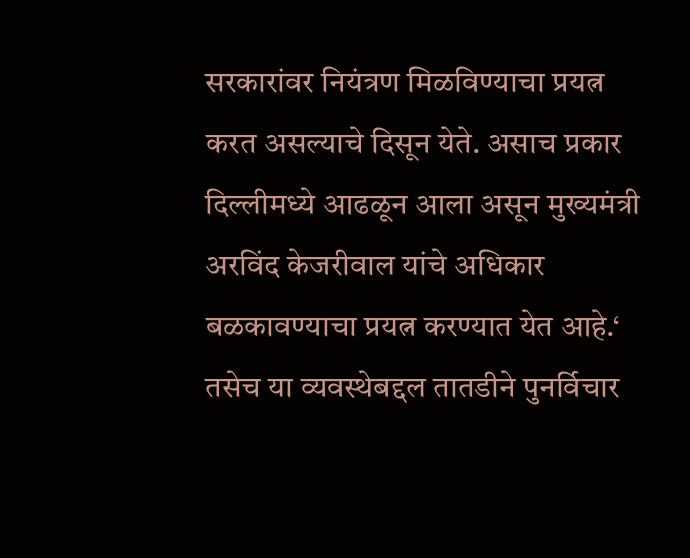सरकारांवर नियंत्रण मिळविण्याचा प्रयत्न करत असल्याचे दिसून येते. असाच प्रकार दिल्लीमध्ये आढळून आला असून मुख्यमंत्री अरविंद केजरीवाल यांचे अधिकार बळकावण्याचा प्रयत्न करण्यात येत आहे.‘ तसेच या व्यवस्थेबद्दल तातडीने पुनर्विचार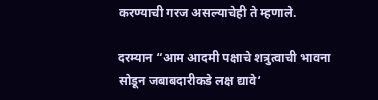करण्याची गरज असल्याचेही ते म्हणाले.

दरम्यान “आम आदमी पक्षाचे शत्रुत्वाची भावना सोडून जबाबदारीकडे लक्ष द्यावे‘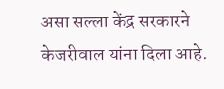असा सल्ला केंद्र सरकारने केजरीवाल यांना दिला आहे.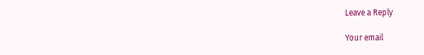Leave a Reply

Your email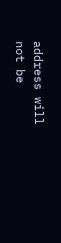address will not be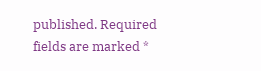published. Required fields are marked *